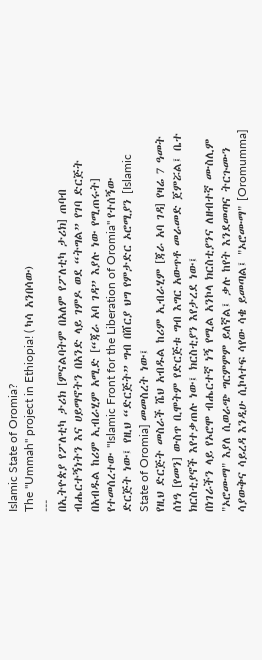Islamic State of Oromia?
The "Ummah" project in Ethiopia! ( ካሳ አንበሳው)
---
በኢትዮጵያ የፖለቲካ ታሪክ [ምናልባትም በአለም የፖለቲካ ታሪክ] ጠባብ ብሔርተኝነትን እና ሀይማኖትን በአንድ ላይ ገምዶ ወደ “ትግል” የገባ ድርጅት በአብዱል ከሪም ኢብራሂም አሚድ [“ጃራ አባ ገዳ” እያሉ ነው የሚጠሩት] የተመሰረተው "Islamic Front for the Liberation of Oromia" የተሰኝው ድርጅት ነው፤ የዚህ “ድርጅት” ግብ በሸርያ ህግ የምታድር ኦሮሚያን [Islamic State of Oromia] መመስረት ነው፤
የዚህ ድርጅት መስራች ሼህ አብዱል ከሪም ኢብራሂም [ጃራ አባ ገዳ] የዛሬ 7 ዓመት ሰነዓ [የመን] ውስጥ ቢሞትም የድርጅቱ ግብ እግር አውጥቶ መራመድ ጀምሯል፤ ቤተ ክርስቲያኖች እየተቃጠሉ ነው፤ ክርስቲያን እየታረደ ነው፤
በነገራችን ላይ የኦሮሞ ብሔርተኛ ነኝ የሚል አንኮላ ክርስቲያንና ለዘብተኛ ሙስሊም "ኦሮሙማ" እያለ ሲወራጭ ግርምምም ይለኛል፤ ቃሉ ከየት እንደመጣና ትርጉሙን ሳያውቅና ሳይረዳ እንዲሁ ሲኮላተፍ ሳየው ሳቄ ይመጣል፤ "ኦሮሙማ" [Oromumma]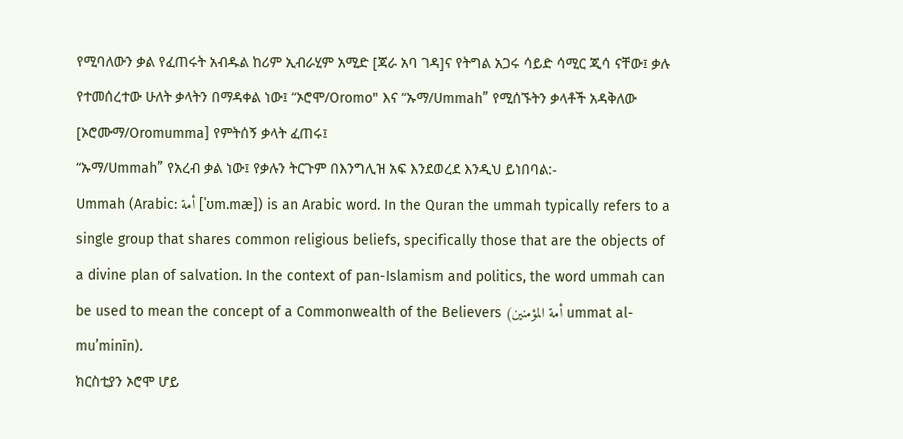የሚባለውን ቃል የፈጠሩት አብዱል ከሪም ኢብራሂም አሚድ [ጃራ አባ ገዳ]ና የትግል አጋሩ ሳይድ ሳሚር ጂሳ ናቸው፤ ቃሉ የተመሰረተው ሁለት ቃላትን በማዳቀል ነው፤ “ኦሮሞ/Oromo" እና “ኡማ/Ummah” የሚሰኙትን ቃላቶች አዳቅለው [ኦሮሙማ/Oromumma] የምትሰኝ ቃላት ፈጠሩ፤
“ኡማ/Ummah” የአረብ ቃል ነው፤ የቃሉን ትርጉም በእንግሊዝ አፍ እንደወረደ እንዲህ ይነበባል:-
Ummah (Arabic: أمة [ˈʊm.mæ]) is an Arabic word. In the Quran the ummah typically refers to a single group that shares common religious beliefs, specifically those that are the objects of a divine plan of salvation. In the context of pan-Islamism and politics, the word ummah can be used to mean the concept of a Commonwealth of the Believers (أمة المؤمنين ummat al-muʼminīn).
ክርስቲያን ኦሮሞ ሆይ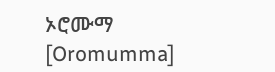ኦሮሙማ [Oromumma]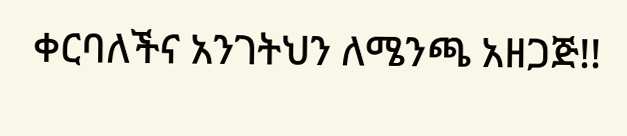ቀርባለችና አንገትህን ለሜንጫ አዘጋጅ!!